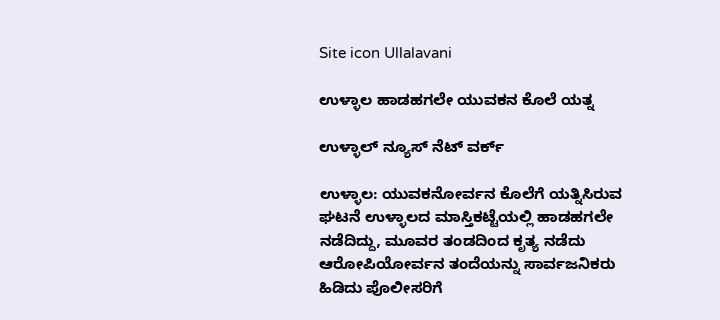Site icon Ullalavani

ಉಳ್ಳಾಲ ಹಾಡಹಗಲೇ ಯುವಕನ ಕೊಲೆ ಯತ್ನ

ಉಳ್ಳಾಲ್ ನ್ಯೂಸ್ ನೆಟ್ ವರ್ಕ್

ಉಳ್ಳಾಲ: ಯುವಕನೋರ್ವನ ಕೊಲೆಗೆ ಯತ್ನಿಸಿರುವ ಘಟನೆ ಉಳ್ಳಾಲದ ಮಾಸ್ತಿಕಟ್ಟೆಯಲ್ಲಿ ಹಾಡಹಗಲೇ ನಡೆದಿದ್ದು, ಮೂವರ ತಂಡದಿಂದ ಕೃತ್ಯ ನಡೆದು ಆರೋಪಿಯೋರ್ವನ ತಂದೆಯನ್ನು ಸಾರ್ವಜನಿಕರು ಹಿಡಿದು ಪೊಲೀಸರಿಗೆ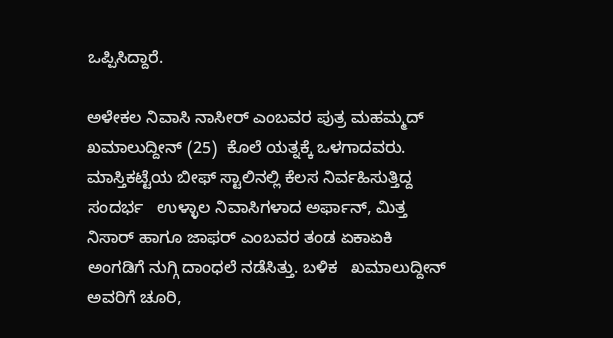ಒಪ್ಪಿಸಿದ್ದಾರೆ.

ಅಳೇಕಲ ನಿವಾಸಿ ನಾಸೀರ್ ಎಂಬವರ ಪುತ್ರ ಮಹಮ್ಮದ್ ಖಮಾಲುದ್ದೀನ್ (25)  ಕೊಲೆ ಯತ್ನಕ್ಕೆ ಒಳಗಾದವರು.  ಮಾಸ್ತಿಕಟ್ಟೆಯ ಬೀಫ್ ಸ್ಟಾಲಿನಲ್ಲಿ ಕೆಲಸ ನಿರ್ವಹಿಸುತ್ತಿದ್ದ ಸಂದರ್ಭ   ಉಳ್ಳಾಲ ನಿವಾಸಿಗಳಾದ ಅರ್ಫಾನ್, ಮಿತ್ತ ನಿಸಾರ್ ಹಾಗೂ ಜಾಫರ್ ಎಂಬವರ ತಂಡ ಏಕಾಏಕಿ ಅಂಗಡಿಗೆ ನುಗ್ಗಿ ದಾಂಧಲೆ ನಡೆಸಿತ್ತು. ಬಳಿಕ   ಖಮಾಲುದ್ದೀನ್ ಅವರಿಗೆ ಚೂರಿ,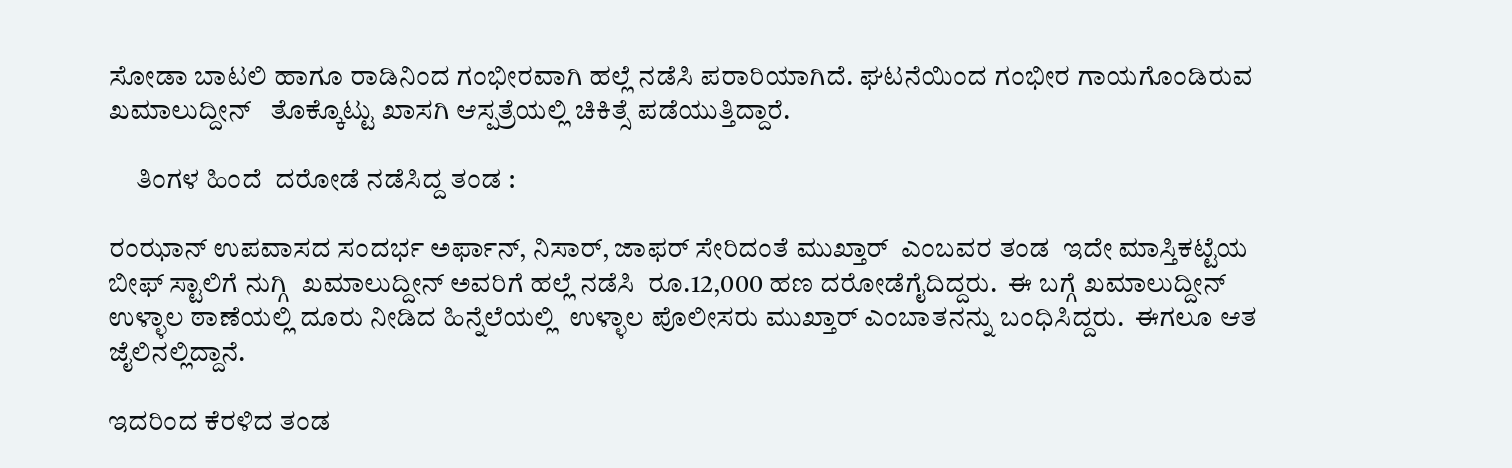ಸೋಡಾ ಬಾಟಲಿ ಹಾಗೂ ರಾಡಿನಿಂದ ಗಂಭೀರವಾಗಿ ಹಲ್ಲೆ ನಡೆಸಿ ಪರಾರಿಯಾಗಿದೆ. ಘಟನೆಯಿಂದ ಗಂಭೀರ ಗಾಯಗೊಂಡಿರುವ ಖಮಾಲುದ್ದೀನ್   ತೊಕ್ಕೊಟ್ಟು ಖಾಸಗಿ ಆಸ್ಪತ್ರೆಯಲ್ಲಿ ಚಿಕಿತ್ಸೆ ಪಡೆಯುತ್ತಿದ್ದಾರೆ.

     ತಿಂಗಳ ಹಿಂದೆ  ದರೋಡೆ ನಡೆಸಿದ್ದ ತಂಡ :

ರಂಝಾನ್ ಉಪವಾಸದ ಸಂದರ್ಭ ಅರ್ಫಾನ್, ನಿಸಾರ್, ಜಾಫರ್ ಸೇರಿದಂತೆ ಮುಖ್ತಾರ್  ಎಂಬವರ ತಂಡ  ಇದೇ ಮಾಸ್ತಿಕಟ್ಟೆಯ ಬೀಫ್ ಸ್ಟಾಲಿಗೆ ನುಗ್ಗಿ  ಖಮಾಲುದ್ದೀನ್ ಅವರಿಗೆ ಹಲ್ಲೆ ನಡೆಸಿ  ರೂ.12,000 ಹಣ ದರೋಡೆಗೈದಿದ್ದರು.  ಈ ಬಗ್ಗೆ ಖಮಾಲುದ್ದೀನ್ ಉಳ್ಳಾಲ ಠಾಣೆಯಲ್ಲಿ ದೂರು ನೀಡಿದ ಹಿನ್ನೆಲೆಯಲ್ಲಿ  ಉಳ್ಳಾಲ ಪೊಲೀಸರು ಮುಖ್ತಾರ್ ಎಂಬಾತನನ್ನು ಬಂಧಿಸಿದ್ದರು.  ಈಗಲೂ ಆತ ಜೈಲಿನಲ್ಲಿದ್ದಾನೆ.

ಇದರಿಂದ ಕೆರಳಿದ ತಂಡ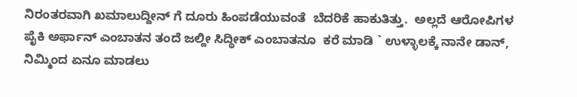ನಿರಂತರವಾಗಿ ಖಮಾಲುದ್ದೀನ್ ಗೆ ದೂರು ಹಿಂಪಡೆಯುವಂತೆ  ಬೆದರಿಕೆ ಹಾಕುತಿತ್ತು.  ಅಲ್ಲದೆ ಆರೋಪಿಗಳ ಪೈಕಿ ಅರ್ಫಾನ್ ಎಂಬಾತನ ತಂದೆ ಜಲ್ದೀ ಸಿದ್ಧೀಕ್ ಎಂಬಾತನೂ  ಕರೆ ಮಾಡಿ ` ಉಳ್ಳಾಲಕ್ಕೆ ನಾನೇ ಡಾನ್, ನಿಮ್ಮಿಂದ ಏನೂ ಮಾಡಲು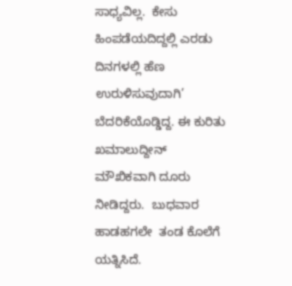ಸಾಧ್ಯವಿಲ್ಲ.  ಕೇಸು ಹಿಂಪಡೆಯದಿದ್ದಲ್ಲಿ ಎರಡು ದಿನಗಳಲ್ಲಿ ಹೆಣ ಉರುಳಿಸುವುದಾಗಿ’  ಬೆದರಿಕೆಯೊಡ್ಡಿದ್ದ. ಈ ಕುರಿತು  ಖಮಾಲುದ್ದೀನ್  ಮೌಖಿಕವಾಗಿ ದೂರು ನೀಡಿದ್ದರು.  ಬುಧವಾರ  ಹಾಡಹಗಲೇ  ತಂಡ ಕೊಲೆಗೆ ಯತ್ನಿಸಿದೆ.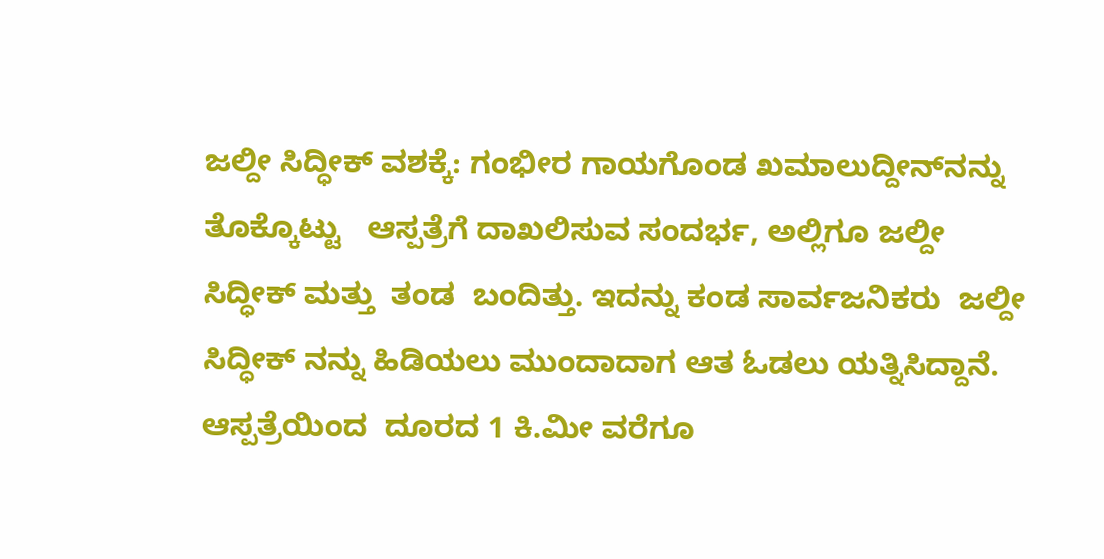ಜಲ್ದೀ ಸಿದ್ಧೀಕ್ ವಶಕ್ಕೆ: ಗಂಭೀರ ಗಾಯಗೊಂಡ ಖಮಾಲುದ್ದೀನ್‍ನನ್ನು ತೊಕ್ಕೊಟ್ಟು   ಆಸ್ಪತ್ರೆಗೆ ದಾಖಲಿಸುವ ಸಂದರ್ಭ, ಅಲ್ಲಿಗೂ ಜಲ್ದೀ ಸಿದ್ಧೀಕ್ ಮತ್ತು  ತಂಡ  ಬಂದಿತ್ತು. ಇದನ್ನು ಕಂಡ ಸಾರ್ವಜನಿಕರು  ಜಲ್ದೀ ಸಿದ್ಧೀಕ್ ನನ್ನು ಹಿಡಿಯಲು ಮುಂದಾದಾಗ ಆತ ಓಡಲು ಯತ್ನಿಸಿದ್ದಾನೆ.  ಆಸ್ಪತ್ರೆಯಿಂದ  ದೂರದ 1 ಕಿ.ಮೀ ವರೆಗೂ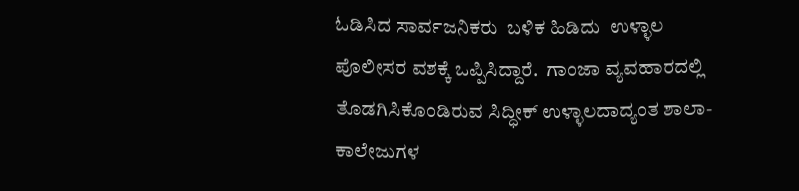ಓಡಿಸಿದ ಸಾರ್ವಜನಿಕರು  ಬಳಿಕ ಹಿಡಿದು  ಉಳ್ಳಾಲ ಪೊಲೀಸರ ವಶಕ್ಕೆ ಒಪ್ಪಿಸಿದ್ದಾರೆ.  ಗಾಂಜಾ ವ್ಯವಹಾರದಲ್ಲಿ ತೊಡಗಿಸಿಕೊಂಡಿರುವ ಸಿದ್ಧೀಕ್ ಉಳ್ಳಾಲದಾದ್ಯಂತ ಶಾಲಾ-ಕಾಲೇಜುಗಳ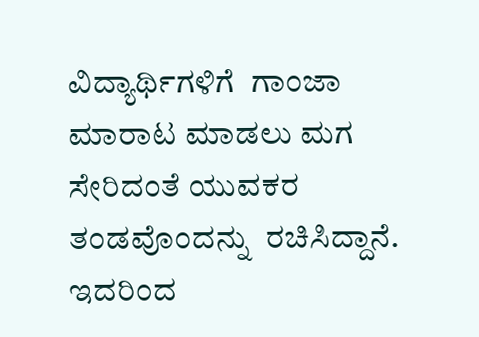ವಿದ್ಯಾರ್ಥಿಗಳಿಗೆ  ಗಾಂಜಾ ಮಾರಾಟ ಮಾಡಲು ಮಗ ಸೇರಿದಂತೆ ಯುವಕರ ತಂಡವೊಂದನ್ನು  ರಚಿಸಿದ್ದಾನೆ.  ಇದರಿಂದ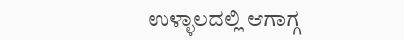ಉಳ್ಳಾಲದಲ್ಲಿ ಆಗಾಗ್ಗ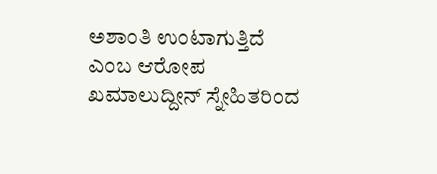ಅಶಾಂತಿ ಉಂಟಾಗುತ್ತಿದೆ ಎಂಬ ಆರೋಪ  ಖಮಾಲುದ್ದೀನ್ ಸ್ನೇಹಿತರಿಂದ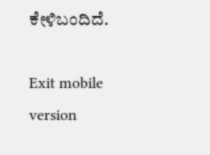ಕೇಳಿಬಂದಿದೆ.

Exit mobile version